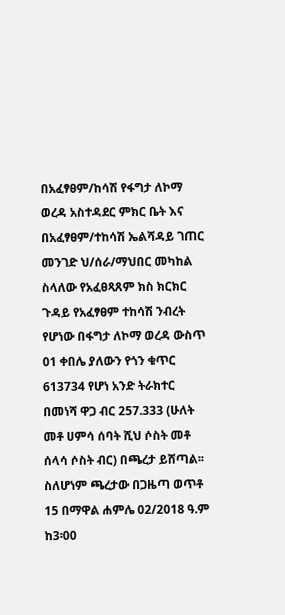በአፈፃፀም/ከሳሽ የፋግታ ለኮማ ወረዳ አስተዳደር ምክር ቤት እና በአፈፃፀም/ተከሳሽ ኤልሻዳይ ገጠር መንገድ ህ/ሰራ/ማህበር መካከል ስላለው የአፈፀጻጸም ክስ ክርክር ጉዳይ የአፈፃፀም ተከሳሽ ንብረት የሆነው በፋግታ ለኮማ ወረዳ ውስጥ 01 ቀበሌ ያለውን የጎን ቁጥር 613734 የሆነ አንድ ትራክተር በመነሻ ዋጋ ብር 257.333 (ሁለት መቶ ሀምሳ ሰባት ሺህ ሶስት መቶ ሰላሳ ሶስት ብር) በጫረታ ይሸጣል፡፡ ስለሆነም ጫረታው በጋዜጣ ወጥቶ 15 በማዋል ሐምሌ 02/2018 ዓ.ም ከ3፡00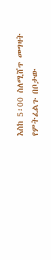እስከ 5፡00 ስለሚሸጥ መግዛት የምትፈልጉ በቦታው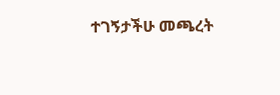ተገኝታችሁ መጫረት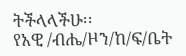ትችላላችሁ፡፡
የአዊ /ብሔ/ዞን/ከ/ፍ/ቤት